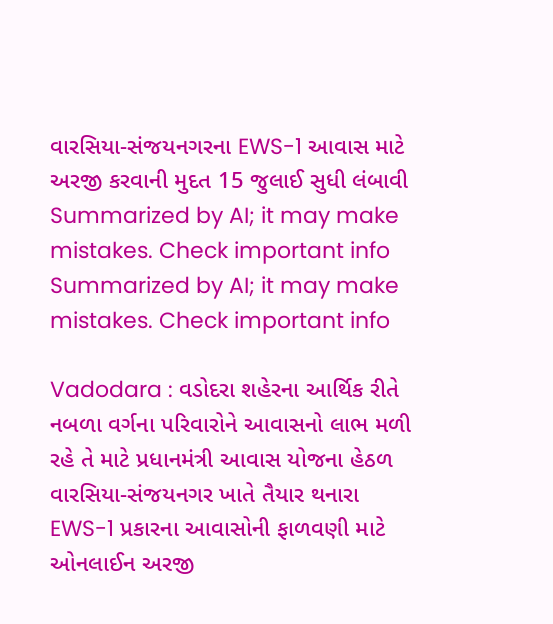વારસિયા-સંજયનગરના EWS-1 આવાસ માટે અરજી કરવાની મુદત 15 જુલાઈ સુધી લંબાવી
Summarized by AI; it may make mistakes. Check important info
Summarized by AI; it may make mistakes. Check important info

Vadodara : વડોદરા શહેરના આર્થિક રીતે નબળા વર્ગના પરિવારોને આવાસનો લાભ મળી રહે તે માટે પ્રધાનમંત્રી આવાસ યોજના હેઠળ વારસિયા-સંજયનગર ખાતે તૈયાર થનારા EWS-1 પ્રકારના આવાસોની ફાળવણી માટે ઓનલાઈન અરજી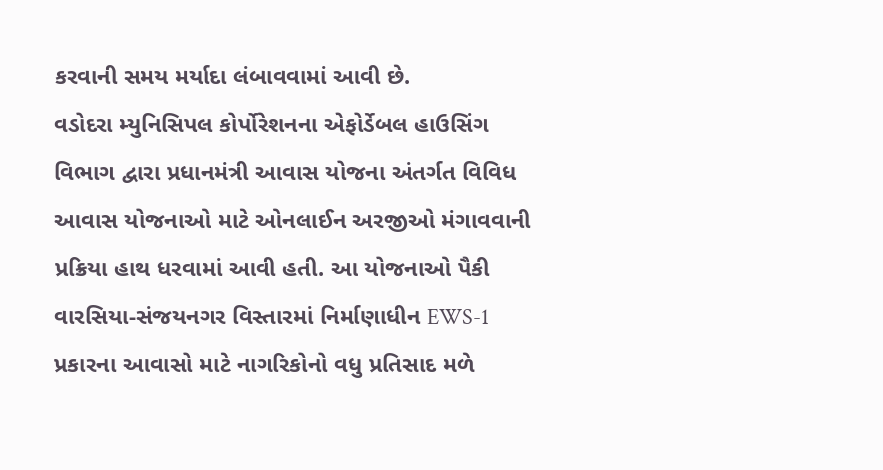કરવાની સમય મર્યાદા લંબાવવામાં આવી છે.
વડોદરા મ્યુનિસિપલ કોર્પોરેશનના એફોર્ડેબલ હાઉસિંગ વિભાગ દ્વારા પ્રધાનમંત્રી આવાસ યોજના અંતર્ગત વિવિધ આવાસ યોજનાઓ માટે ઓનલાઈન અરજીઓ મંગાવવાની પ્રક્રિયા હાથ ધરવામાં આવી હતી. આ યોજનાઓ પૈકી વારસિયા-સંજયનગર વિસ્તારમાં નિર્માણાધીન EWS-1 પ્રકારના આવાસો માટે નાગરિકોનો વધુ પ્રતિસાદ મળે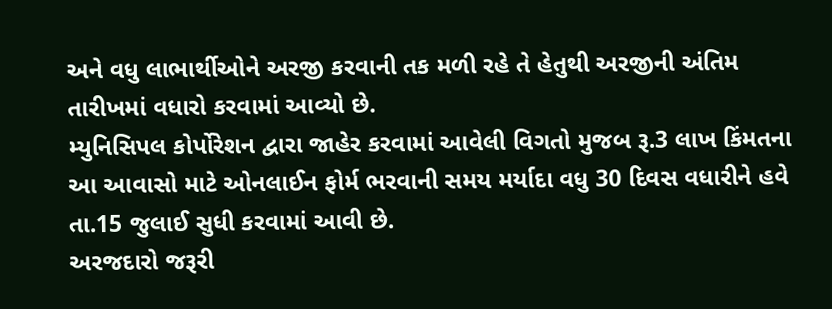અને વધુ લાભાર્થીઓને અરજી કરવાની તક મળી રહે તે હેતુથી અરજીની અંતિમ તારીખમાં વધારો કરવામાં આવ્યો છે.
મ્યુનિસિપલ કોર્પોરેશન દ્વારા જાહેર કરવામાં આવેલી વિગતો મુજબ રૂ.3 લાખ કિંમતના આ આવાસો માટે ઓનલાઈન ફોર્મ ભરવાની સમય મર્યાદા વધુ 30 દિવસ વધારીને હવે તા.15 જુલાઈ સુધી કરવામાં આવી છે.
અરજદારો જરૂરી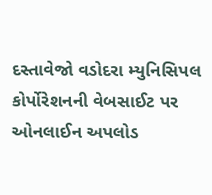દસ્તાવેજો વડોદરા મ્યુનિસિપલ કોર્પોરેશનની વેબસાઈટ પર ઓનલાઈન અપલોડ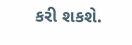કરી શકશે.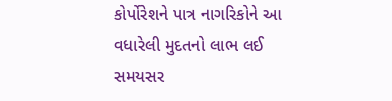કોર્પોરેશને પાત્ર નાગરિકોને આ વધારેલી મુદતનો લાભ લઈ સમયસર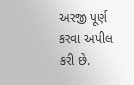અરજી પૂર્ણ કરવા અપીલ કરી છે.